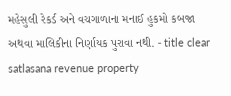મહેસુલી રેકર્ડ અને વચગાળાના મનાઈ હુકમો કબજા અથવા માલિકીના નિર્ણાયક પુરાવા નથી. - title clear satlasana revenue property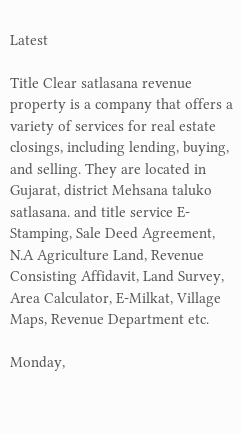Latest

Title Clear satlasana revenue property is a company that offers a variety of services for real estate closings, including lending, buying, and selling. They are located in Gujarat, district Mehsana taluko satlasana. and title service E-Stamping, Sale Deed Agreement, N.A Agriculture Land, Revenue Consisting Affidavit, Land Survey, Area Calculator, E-Milkat, Village Maps, Revenue Department etc.

Monday,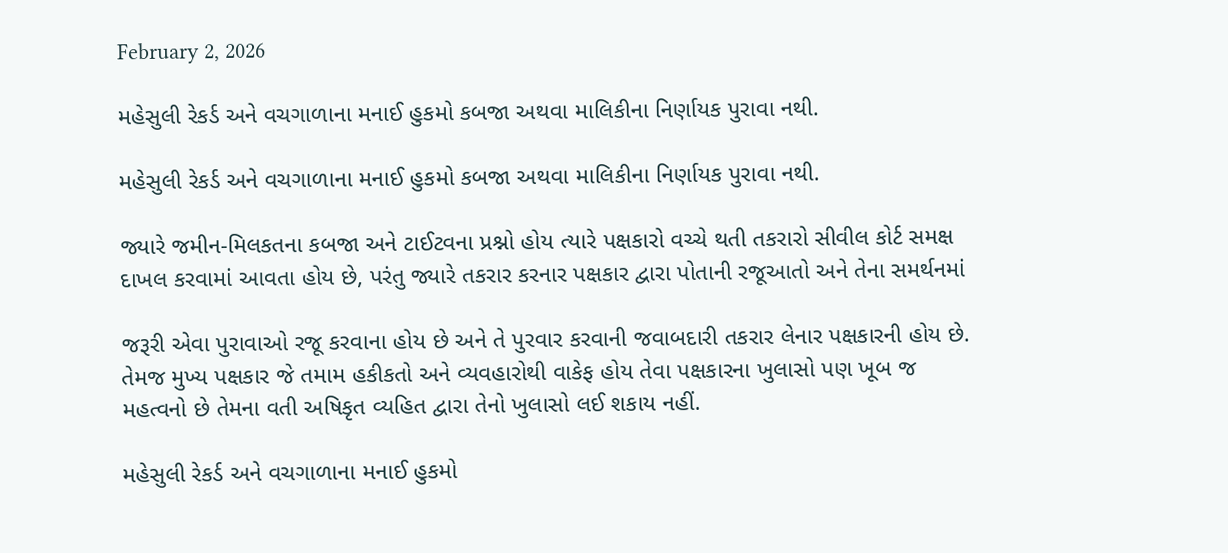February 2, 2026

મહેસુલી રેકર્ડ અને વચગાળાના મનાઈ હુકમો કબજા અથવા માલિકીના નિર્ણાયક પુરાવા નથી.

મહેસુલી રેકર્ડ અને વચગાળાના મનાઈ હુકમો કબજા અથવા માલિકીના નિર્ણાયક પુરાવા નથી.

જ્યારે જમીન-મિલકતના કબજા અને ટાઈટવના પ્રશ્નો હોય ત્યારે પક્ષકારો વચ્ચે થતી તકરારો સીવીલ કોર્ટ સમક્ષ દાખલ કરવામાં આવતા હોય છે, પરંતુ જ્યારે તકરાર કરનાર પક્ષકાર દ્વારા પોતાની રજૂઆતો અને તેના સમર્થનમાં

જરૂરી એવા પુરાવાઓ રજૂ કરવાના હોય છે અને તે પુરવાર કરવાની જવાબદારી તકરાર લેનાર પક્ષકારની હોય છે. તેમજ મુખ્ય પક્ષકાર જે તમામ હકીકતો અને વ્યવહારોથી વાકેફ હોય તેવા પક્ષકારના ખુલાસો પણ ખૂબ જ મહત્વનો છે તેમના વતી અષિકૃત વ્યહિત દ્વારા તેનો ખુલાસો લઈ શકાય નહીં.

મહેસુલી રેકર્ડ અને વચગાળાના મનાઈ હુકમો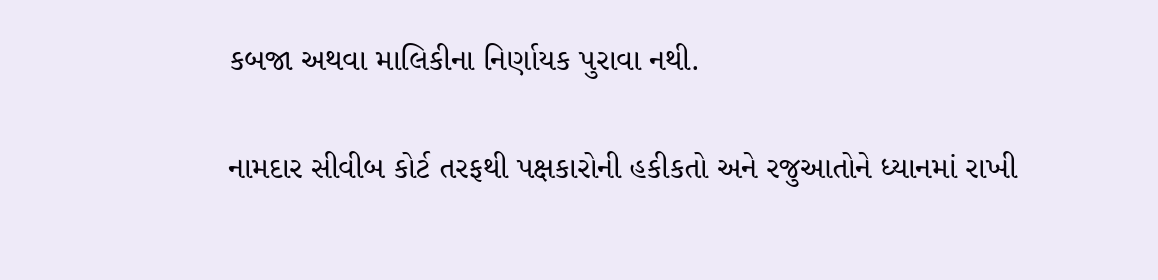કબજા અથવા માલિકીના નિર્ણાયક પુરાવા નથી.

નામદાર સીવીબ કોર્ટ તરફથી પક્ષકારોની હકીકતો અને રજુઆતોને ધ્યાનમાં રાખી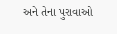અને તેના પુરાવાઓ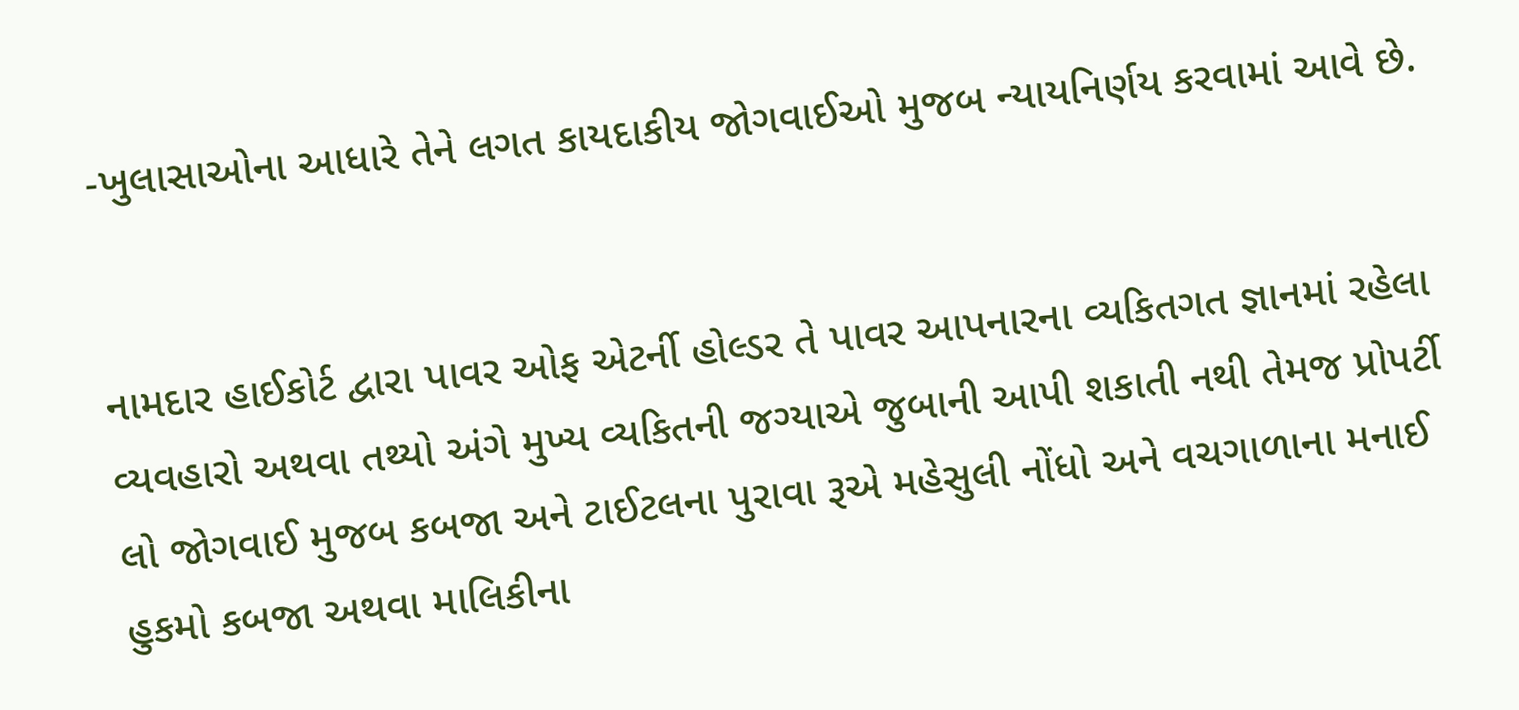-ખુલાસાઓના આધારે તેને લગત કાયદાકીય જોગવાઈઓ મુજબ ન્યાયનિર્ણય કરવામાં આવે છે.


નામદાર હાઈકોર્ટ દ્વારા પાવર ઓફ એટર્ની હોલ્ડર તે પાવર આપનારના વ્યકિતગત જ્ઞાનમાં રહેલા વ્યવહારો અથવા તથ્યો અંગે મુખ્ય વ્યકિતની જગ્યાએ જુબાની આપી શકાતી નથી તેમજ પ્રોપર્ટી લો જોગવાઈ મુજબ કબજા અને ટાઈટલના પુરાવા રૂએ મહેસુલી નોંધો અને વચગાળાના મનાઈ હુકમો કબજા અથવા માલિકીના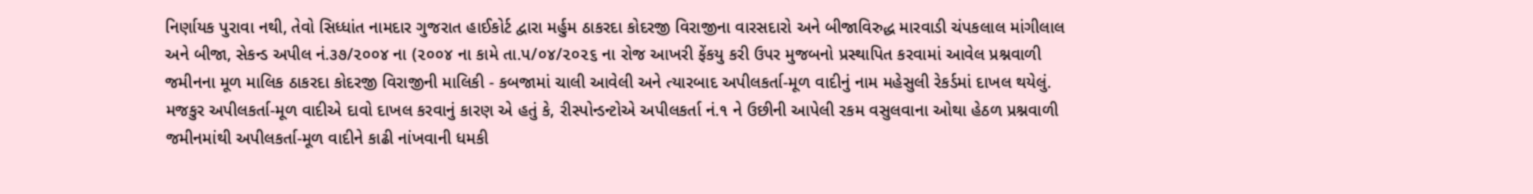નિર્ણાયક પુરાવા નથી, તેવો સિધ્ધાંત નામદાર ગુજરાત હાઈકોર્ટ દ્વારા મર્હુમ ઠાકરદા કોદરજી વિરાજીના વારસદારો અને બીજાવિરુદ્ધ મારવાડી ચંપકલાલ માંગીલાલ અને બીજા, સેકન્ડ અપીલ નં.૩૭/૨૦૦૪ ના (૨૦૦૪ ના કામે તા.પ/૦૪/૨૦૨૬ ના રોજ આખરી ફેંકયુ કરી ઉપર મુજબનો પ્રસ્થાપિત કરવામાં આવેલ પ્રશ્નવાળી જમીનના મૂળ માલિક ઠાકરદા કોદરજી વિરાજીની માલિકી - કબજામાં ચાલી આવેલી અને ત્યારબાદ અપીલકર્તા-મૂળ વાદીનું નામ મહેસુલી રેકર્ડમાં દાખલ થયેલું. મજકુર અપીલકર્તા-મૂળ વાદીએ દાવો દાખલ કરવાનું કારણ એ હતું કે, રીસ્પોન્ડન્ટોએ અપીલકર્તા નં.૧ ને ઉછીની આપેલી રકમ વસુલવાના ઓથા હેઠળ પ્રશ્નવાળી જમીનમાંથી અપીલકર્તા-મૂળ વાદીને કાઢી નાંખવાની ધમકી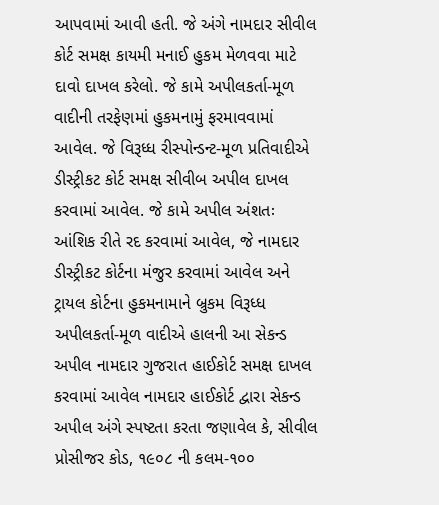આપવામાં આવી હતી. જે અંગે નામદાર સીવીલ કોર્ટ સમક્ષ કાયમી મનાઈ હુકમ મેળવવા માટે દાવો દાખલ કરેલો. જે કામે અપીલકર્તા-મૂળ વાદીની તરફેણમાં હુકમનામું ફરમાવવામાં આવેલ. જે વિરૂધ્ધ રીસ્પોન્ડન્ટ-મૂળ પ્રતિવાદીએ ડીસ્ટ્રીકટ કોર્ટ સમક્ષ સીવીબ અપીલ દાખલ કરવામાં આવેલ. જે કામે અપીલ અંશતઃ આંશિક રીતે રદ કરવામાં આવેલ, જે નામદાર ડીસ્ટ્રીકટ કોર્ટના મંજુર કરવામાં આવેલ અને ટ્રાયલ કોર્ટના હુકમનામાને બ્રુકમ વિરૂધ્ધ અપીલકર્તા-મૂળ વાદીએ હાલની આ સેકન્ડ અપીલ નામદાર ગુજરાત હાઈકોર્ટ સમક્ષ દાખલ કરવામાં આવેલ નામદાર હાઈકોર્ટ દ્વારા સેકન્ડ અપીલ અંગે સ્પષ્ટતા કરતા જણાવેલ કે, સીવીલ પ્રોસીજર કોડ, ૧૯૦૮ ની કલમ-૧૦૦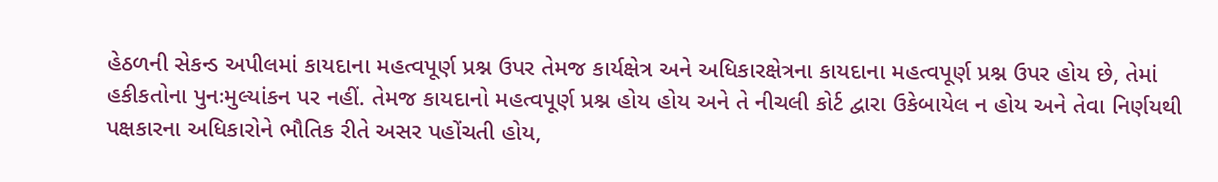હેઠળની સેકન્ડ અપીલમાં કાયદાના મહત્વપૂર્ણ પ્રશ્ન ઉપર તેમજ કાર્યક્ષેત્ર અને અધિકારક્ષેત્રના કાયદાના મહત્વપૂર્ણ પ્રશ્ન ઉપર હોય છે, તેમાં હકીકતોના પુનઃમુલ્યાંકન પર નહીં. તેમજ કાયદાનો મહત્વપૂર્ણ પ્રશ્ન હોય હોય અને તે નીચલી કોર્ટ દ્વારા ઉકેબાયેલ ન હોય અને તેવા નિર્ણયથી પક્ષકારના અધિકારોને ભૌતિક રીતે અસર પહોંચતી હોય,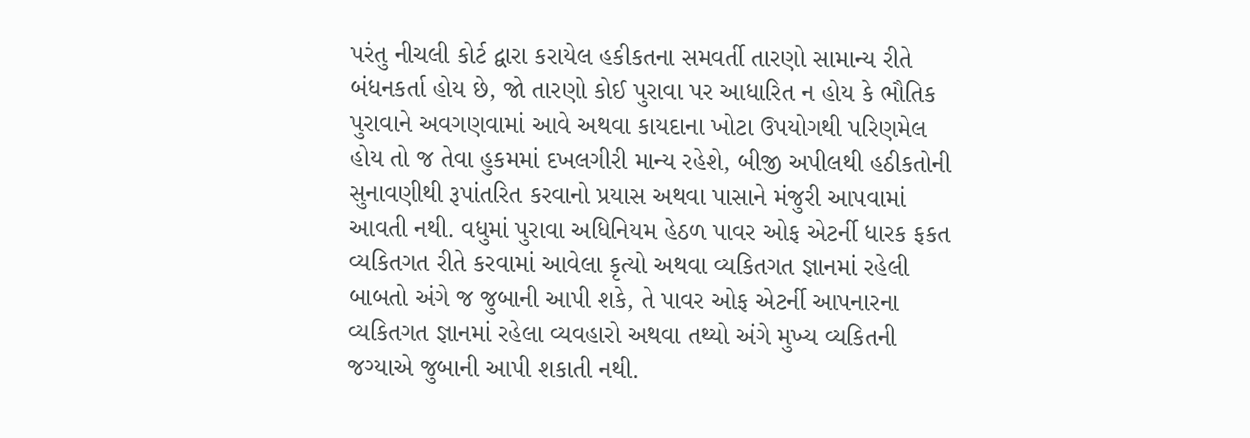પરંતુ નીચલી કોર્ટ દ્વારા કરાયેલ હકીકતના સમવર્તી તારણો સામાન્ય રીતે બંધનકર્તા હોય છે, જો તારણો કોઈ પુરાવા પર આધારિત ન હોય કે ભૌતિક પુરાવાને અવગણવામાં આવે અથવા કાયદાના ખોટા ઉપયોગથી પરિણમેલ હોય તો જ તેવા હુકમમાં દખલગીરી માન્ય રહેશે, બીજી અપીલથી હઠીકતોની સુનાવણીથી રૂપાંતરિત કરવાનો પ્રયાસ અથવા પાસાને મંજુરી આપવામાં આવતી નથી. વધુમાં પુરાવા અધિનિયમ હેઠળ પાવર ઓફ એટર્ની ધારક ફકત વ્યકિતગત રીતે કરવામાં આવેલા કૃત્યો અથવા વ્યકિતગત જ્ઞાનમાં રહેલી બાબતો અંગે જ જુબાની આપી શકે, તે પાવર ઓફ એટર્ની આપનારના વ્યકિતગત જ્ઞાનમાં રહેલા વ્યવહારો અથવા તથ્યો અંગે મુખ્ય વ્યકિતની જગ્યાએ જુબાની આપી શકાતી નથી.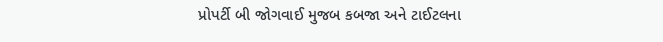પ્રોપર્ટી બી જોગવાઈ મુજબ કબજા અને ટાઈટલના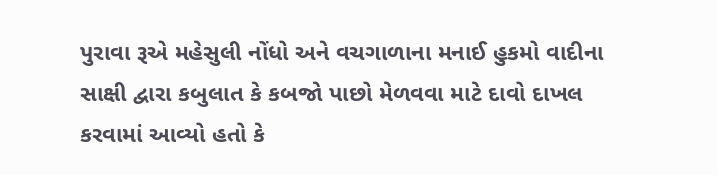પુરાવા રૂએ મહેસુલી નોંધો અને વચગાળાના મનાઈ હુકમો વાદીના સાક્ષી દ્વારા કબુલાત કે કબજો પાછો મેળવવા માટે દાવો દાખલ કરવામાં આવ્યો હતો કે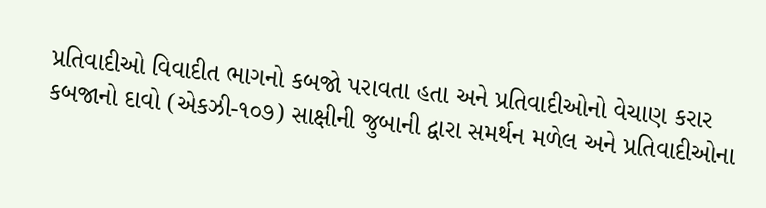પ્રતિવાદીઓ વિવાદીત ભાગનો કબજો પરાવતા હતા અને પ્રતિવાદીઓનો વેચાણ કરાર કબજાનો દાવો (એકઝી-૧૦૭) સાક્ષીની જુબાની દ્વારા સમર્થન મળેલ અને પ્રતિવાદીઓના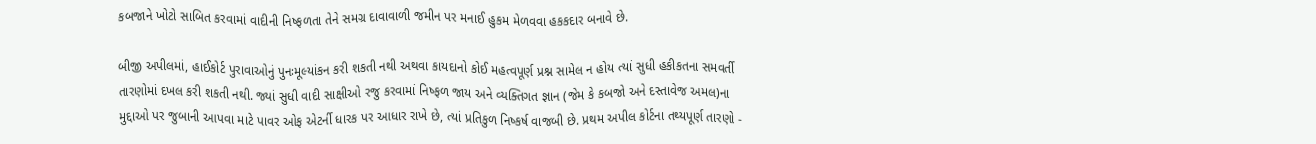કબજાને ખોટો સાબિત કરવામાં વાદીની નિષ્ફળતા તેને સમગ્ર દાવાવાળી જમીન પર મનાઈ હુકમ મેળવવા હકકદાર બનાવે છે.

બીજી અપીલમાં, હાઈકોર્ટ પુરાવાઓનું પુનઃમૂલ્યાંકન કરી શકતી નથી અથવા કાયદાનો કોઈ મહત્વપૂર્ણ પ્રશ્ન સામેલ ન હોય ત્યાં સુધી હકીકતના સમવર્તી તારણોમાં દખલ કરી શકતી નથી. જ્યાં સુધી વાદી સાક્ષીઓ રજુ કરવામાં નિષ્ફળ જાય અને વ્યક્તિગત જ્ઞાન (જેમ કે કબજો અને દસ્તાવેજ અમલ)ના મુદ્દાઓ પર જુબાની આપવા માટે પાવર ઓફ એટર્ની ધારક પર આધાર રાખે છે, ત્યાં પ્રતિકુળ નિષ્કર્ષ વાજબી છે. પ્રથમ અપીલ કોર્ટના તથ્યપૂર્ણ તારણો -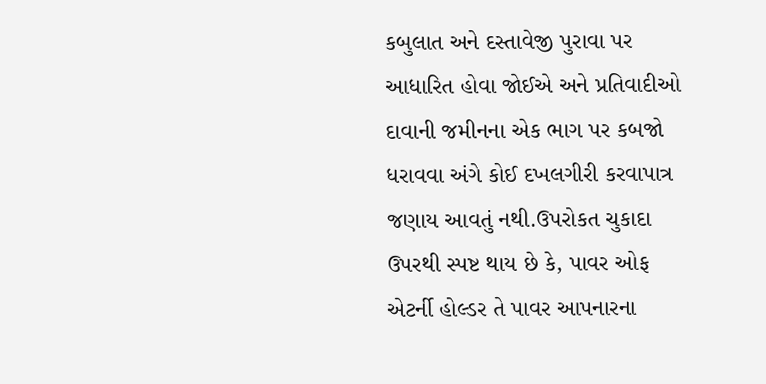કબુલાત અને દસ્તાવેજી પુરાવા પર આધારિત હોવા જોઈએ અને પ્રતિવાદીઓ દાવાની જમીનના એક ભાગ પર કબજો ધરાવવા અંગે કોઈ દખલગીરી કરવાપાત્ર જણાય આવતું નથી.ઉપરોકત ચુકાદા ઉપરથી સ્પષ્ટ થાય છે કે, પાવર ઓફ એટર્ની હોલ્ડર તે પાવર આપનારના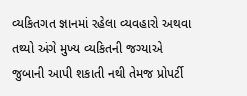વ્યકિતગત જ્ઞાનમાં રહેલા વ્યવહારો અથવા તથ્યો અંગે મુખ્ય વ્યકિતની જગ્યાએ જુબાની આપી શકાતી નથી તેમજ પ્રોપર્ટી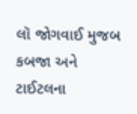લૉ જોગવાઈ મુજબ કબજા અને ટાઈટલના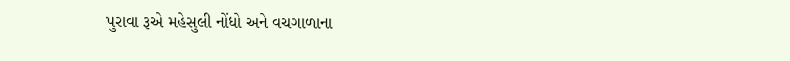પુરાવા રૂએ મહેસુલી નોંધો અને વચગાળાના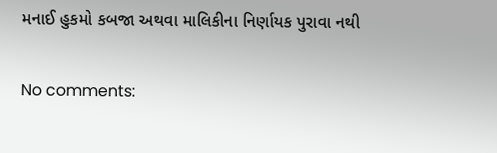મનાઈ હુકમો કબજા અથવા માલિકીના નિર્ણાયક પુરાવા નથી

No comments: